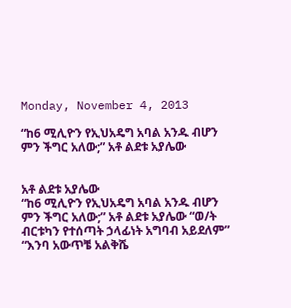Monday, November 4, 2013

“ከ6 ሚሊዮን የኢህአዴግ አባል አንዱ ብሆን ምን ችግር አለው;” አቶ ልደቱ አያሌው


አቶ ልደቱ አያሌው
“ከ6 ሚሊዮን የኢህአዴግ አባል አንዱ ብሆን ምን ችግር አለው;” አቶ ልደቱ አያሌው “ወ/ት ብርቱካን የተሰጣት ኃላፊነት አግባብ አይደለም” “እንባ አውጥቼ አልቅሼ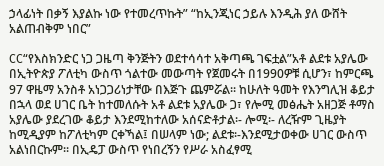ኃላፊነት በቃኝ እያልኩ ነው የተመረጥኩት” “ከኢንጂነር ኃይሉ እንዲሕ ያለ ውሸት አልጠብቅም ነበር”

CC“የእስክንድር ነጋ ጋዜጣ ቅንጅትን ወደተሳሳተ አቅጣጫ ገፍቷል”አቶ ልደቱ አያሌው በኢትዮጵያ ፖለቲካ ውስጥ ጎልተው መውጣት የጀመሩት በ1990ዎቹ ሲሆን፣ ከምርጫ 97 ዋዜማ አንስቶ አነጋጋሪነታቸው በእጅጉ ጨምሯል፡፡ ከሁለት ዓመት የእንግሊዝ ቆይታ በኋላ ወደ ሀገር ቤት ከተመለሱት አቶ ልደቱ አያሌው ጋ፣ የሎሚ መፅሔት አዘጋጅ ቶማስ አያሌው ያደረገው ቆይታ እንደሚከተለው አሰናድቶታል፡- ሎሚ፡- ለረዥም ጊዜያት ከሚዲያም ከፖለቲካም ርቀኻል፤ በሠላም ነው; ልደቱ፡-እንደሚታወቀው ሀገር ውስጥ አልነበርኩም፡፡ በኢዴፓ ውስጥ የነበረኝን የሥራ አስፈፃሚ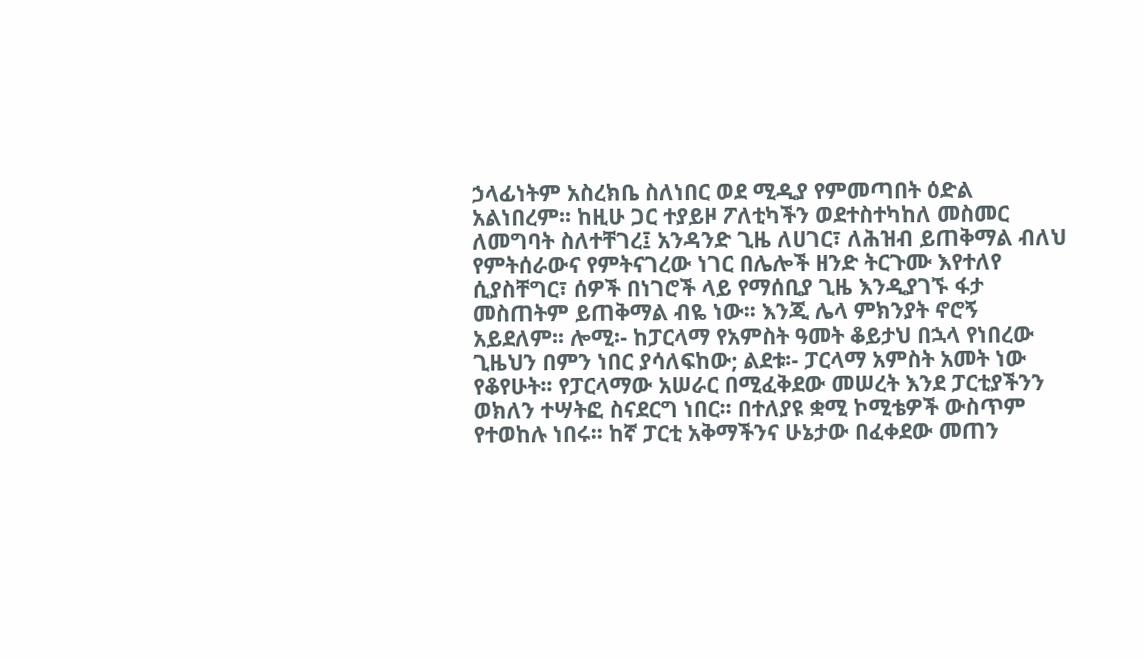ኃላፊነትም አስረክቤ ስለነበር ወደ ሚዲያ የምመጣበት ዕድል አልነበረም፡፡ ከዚሁ ጋር ተያይዞ ፖለቲካችን ወደተስተካከለ መስመር ለመግባት ስለተቸገረ፤ አንዳንድ ጊዜ ለሀገር፣ ለሕዝብ ይጠቅማል ብለህ የምትሰራውና የምትናገረው ነገር በሌሎች ዘንድ ትርጉሙ እየተለየ ሲያስቸግር፣ ሰዎች በነገሮች ላይ የማሰቢያ ጊዜ እንዲያገኙ ፋታ መስጠትም ይጠቅማል ብዬ ነው፡፡ እንጂ ሌላ ምክንያት ኖሮኝ አይደለም፡፡ ሎሚ፡- ከፓርላማ የአምስት ዓመት ቆይታህ በኋላ የነበረው ጊዜህን በምን ነበር ያሳለፍከው; ልደቱ፡- ፓርላማ አምስት አመት ነው የቆየሁት፡፡ የፓርላማው አሠራር በሚፈቅደው መሠረት እንደ ፓርቲያችንን ወክለን ተሣትፎ ስናደርግ ነበር፡፡ በተለያዩ ቋሚ ኮሚቴዎች ውስጥም የተወከሉ ነበሩ፡፡ ከኛ ፓርቲ አቅማችንና ሁኔታው በፈቀደው መጠን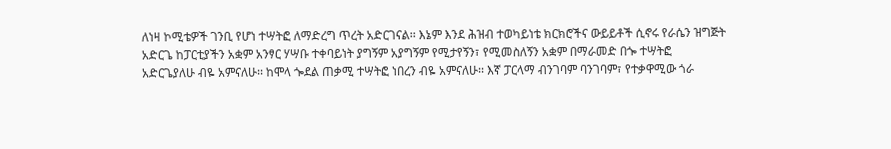ለነዛ ኮሚቴዎች ገንቢ የሆነ ተሣትፎ ለማድረግ ጥረት አድርገናል፡፡ እኔም እንደ ሕዝብ ተወካይነቴ ክርክሮችና ውይይቶች ሲኖሩ የራሴን ዝግጅት አድርጌ ከፓርቲያችን አቋም አንፃር ሃሣቡ ተቀባይነት ያግኝም አያግኝም የሚታየኝን፣ የሚመስለኝን አቋም በማራመድ በጐ ተሣትፎ አድርጌያለሁ ብዬ አምናለሁ፡፡ ከሞላ ጐደል ጠቃሚ ተሣትፎ ነበረን ብዬ አምናለሁ፡፡ እኛ ፓርላማ ብንገባም ባንገባም፣ የተቃዋሚው ጎራ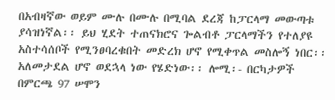በአብዛኛው ወይም ሙሉ በሙሉ በሚባል ደረጃ ከፓርላማ መውጣቱ ያሳዝነኛል፡፡ ይህ ሂደት ተጠናክሮና ጐልብቶ ፓርላማችን የተለያዩ አስተሳሰቦች የሚንፀባረቁበት መድረክ ሆኖ የሚቀጥል መስሎኝ ነበር፡፡ አለመታደል ሆኖ ወደኋላ ነው የሄድነው፡፡ ሎሚ፡- በርካታዎች በምርጫ 97 ሠሞን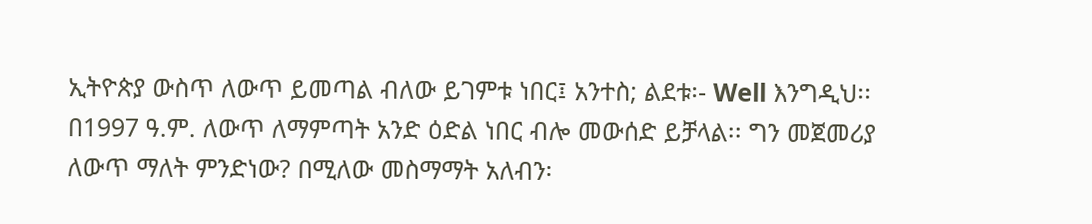ኢትዮጵያ ውስጥ ለውጥ ይመጣል ብለው ይገምቱ ነበር፤ አንተስ; ልደቱ፡- Well እንግዲህ፡፡ በ1997 ዓ.ም. ለውጥ ለማምጣት አንድ ዕድል ነበር ብሎ መውሰድ ይቻላል፡፡ ግን መጀመሪያ ለውጥ ማለት ምንድነው? በሚለው መስማማት አለብን፡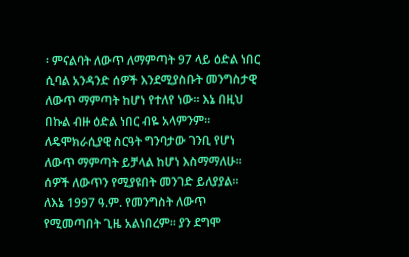፡ ምናልባት ለውጥ ለማምጣት 97 ላይ ዕድል ነበር ሲባል አንዳንድ ሰዎች እንደሚያስቡት መንግስታዊ ለውጥ ማምጣት ከሆነ የተለየ ነው፡፡ እኔ በዚህ በኩል ብዙ ዕድል ነበር ብዬ አላምንም፡፡ ለዴሞክራሲያዊ ስርዓት ግንባታው ገንቢ የሆነ ለውጥ ማምጣት ይቻላል ከሆነ እስማማለሁ፡፡ ሰዎች ለውጥን የሚያዩበት መንገድ ይለያያል፡፡ ለእኔ 1997 ዓ.ም. የመንግስት ለውጥ የሚመጣበት ጊዜ አልነበረም፡፡ ያን ደግሞ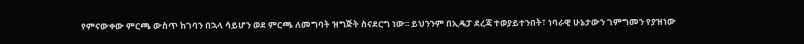የምናውቀው ምርጫ ውስጥ ከገባን በኋላ ሳይሆን ወደ ምርጫ ለመግባት ዝግጅት ስናደርግ ነው፡፡ ይህንንም በኢዴፓ ደረጃ ተወያይተንበት፣ ነባራዊ ሁኔታውን ገምግመን የያዝነው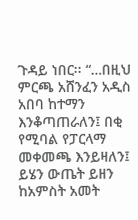ጉዳይ ነበር፡፡ “…በዚህ ምርጫ አሸንፈን አዲስ አበባ ከተማን እንቆጣጠራለን፤ በቂ የሚባል የፓርላማ መቀመጫ እንይዛለን፤ ይሄን ውጤት ይዘን ከአምስት አመት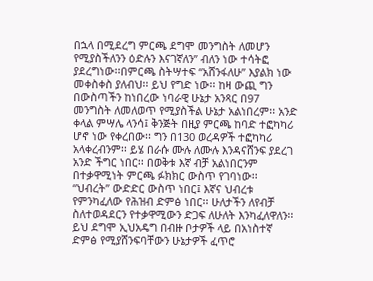በኋላ በሚደረግ ምርጫ ደግሞ መንግስት ለመሆን የሚያስችለንን ዕድሉን እናገኛለን” ብለን ነው ተሳትፎ ያደረግነው፡፡በምርጫ ስትሣተፍ “አሸንፋለሁ” እያልክ ነው መቀስቀስ ያለብህ፡፡ ይህ የግድ ነው፡፡ ከዛ ውጪ ግን በውስጣችን ከነበረው ነባራዊ ሁኔታ አንጻር በ97 መንግስት ለመለወጥ የሚያስችል ሁኔታ አልነበረም፡፡ አንድ ቀላል ምሣሌ ላንሳ፤ ቅንጅት በዚያ ምርጫ ከባድ ተፎካካሪ ሆኖ ነው የቀረበው፡፡ ግን በ130 ወረዳዎች ተፎካካሪ አላቀረብንም፡፡ ይሄ በራሱ ሙሉ ለሙሉ እንዳናሸንፍ ያደረገ አንድ ችግር ነበር፡፡ በወቅቱ እኛ ብቻ አልነበርንም በተቃዋሚነት ምርጫ ፉክክር ውስጥ የገባነው፡፡ “ህብረት” ውድድር ውስጥ ነበር፤ እኛና ህብረቱ የምንካፈለው የሕዝብ ድምፅ ነበር፡፡ ሁለታችን ለየብቻ ስለተወዳደርን የተቃዋሚውን ድጋፍ ለሁለት እንካፈለዋለን፡፡ ይህ ደግሞ ኢህአዴግ በብዙ ቦታዎች ላይ በአነስተኛ ድምፅ የሚያሸንፍባቸውን ሁኔታዎች ፈጥሮ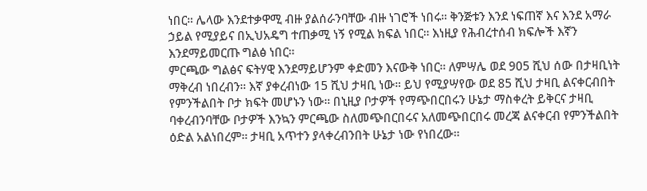ነበር፡፡ ሌላው እንደተቃዋሚ ብዙ ያልሰራንባቸው ብዙ ነገሮች ነበሩ፡፡ ቅንጅቱን እንደ ነፍጠኛ እና እንደ አማራ ኃይል የሚያይና በኢህአዴግ ተጠቃሚ ነኝ የሚል ክፍል ነበር፡፡ እነዚያ የሕብረተሰብ ክፍሎች እኛን እንደማይመርጡ ግልፅ ነበር፡፡
ምርጫው ግልፅና ፍትሃዊ እንደማይሆንም ቀድመን እናውቅ ነበር፡፡ ለምሣሌ ወደ 905 ሺህ ሰው በታዛቢነት ማቅረብ ነበረብን፡፡ እኛ ያቀረብነው 15 ሺህ ታዛቢ ነው፡፡ ይህ የሚያሣየው ወደ 85 ሺህ ታዛቢ ልናቀርብበት የምንችልበት ቦታ ክፍት መሆኑን ነው፡፡ በኒዚያ ቦታዎች የማጭበርበሩን ሁኔታ ማስቀረት ይቅርና ታዛቢ ባቀረብንባቸው ቦታዎች እንኳን ምርጫው ስለመጭበርበሩና አለመጭበርበሩ መረጃ ልናቀርብ የምንችልበት ዕድል አልነበረም፡፡ ታዛቢ አጥተን ያላቀረብንበት ሁኔታ ነው የነበረው፡፡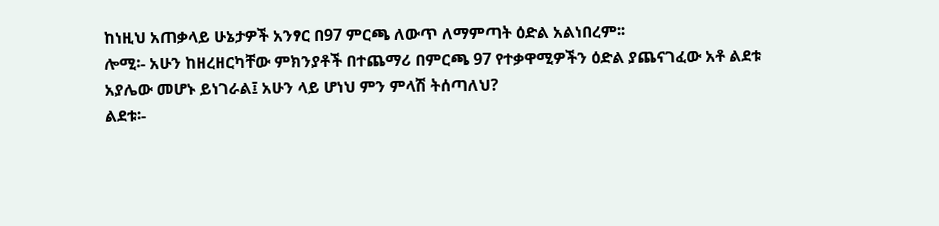ከነዚህ አጠቃላይ ሁኔታዎች አንፃር በ97 ምርጫ ለውጥ ለማምጣት ዕድል አልነበረም፡፡
ሎሚ፡- አሁን ከዘረዘርካቸው ምክንያቶች በተጨማሪ በምርጫ 97 የተቃዋሚዎችን ዕድል ያጨናገፈው አቶ ልደቱ አያሌው መሆኑ ይነገራል፤ አሁን ላይ ሆነህ ምን ምላሽ ትሰጣለህ?
ልደቱ፡-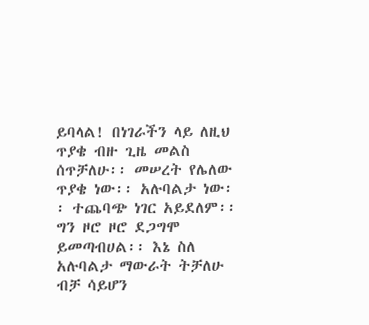ይባላል! በነገራችን ላይ ለዚህ ጥያቄ ብዙ ጊዜ መልስ ሰጥቻለሁ፡፡ መሠረት የሌለው ጥያቄ ነው፡፡ አሉባልታ ነው፡፡ ተጨባጭ ነገር አይደለም፡፡ ግን ዞሮ ዞሮ ደጋግሞ ይመጣብሀል፡፡ እኔ ስለ አሉባልታ ማውራት ትቻለሁ ብቻ ሳይሆን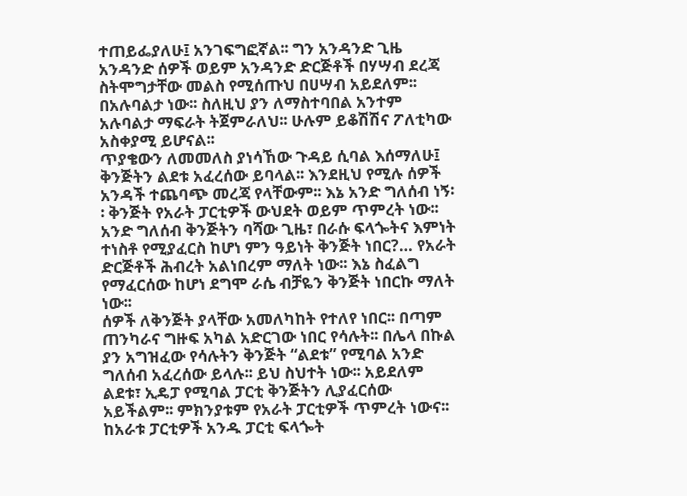ተጠይፌያለሁ፤ አንገፍግፎኛል፡፡ ግን አንዳንድ ጊዜ አንዳንድ ሰዎች ወይም አንዳንድ ድርጅቶች በሃሣብ ደረጃ ስትሞግታቸው መልስ የሚሰጡህ በሀሣብ አይደለም፡፡ በአሉባልታ ነው፡፡ ስለዚህ ያን ለማስተባበል አንተም አሉባልታ ማፍራት ትጀምራለህ፡፡ ሁሉም ይቆሽሽና ፖለቲካው አስቀያሚ ይሆናል፡፡
ጥያቄውን ለመመለስ ያነሳኸው ጉዳይ ሲባል እሰማለሁ፤ ቅንጅትን ልደቱ አፈረሰው ይባላል፡፡ እንደዚህ የሚሉ ሰዎች አንዳች ተጨባጭ መረጃ የላቸውም፡፡ እኔ አንድ ግለሰብ ነኝ፡፡ ቅንጅት የአራት ፓርቲዎች ውህደት ወይም ጥምረት ነው፡፡ አንድ ግለሰብ ቅንጅትን ባሻው ጊዜ፣ በራሱ ፍላጐትና እምነት ተነስቶ የሚያፈርስ ከሆነ ምን ዓይነት ቅንጅት ነበር?… የአራት ድርጅቶች ሕብረት አልነበረም ማለት ነው፡፡ እኔ ስፈልግ የማፈርሰው ከሆነ ደግሞ ራሴ ብቻዬን ቅንጅት ነበርኩ ማለት ነው፡፡
ሰዎች ለቅንጅት ያላቸው አመለካከት የተለየ ነበር፡፡ በጣም ጠንካራና ግዙፍ አካል አድርገው ነበር የሳሉት፡፡ በሌላ በኩል ያን አግዝፈው የሳሉትን ቅንጅት “ልደቱ” የሚባል አንድ ግለሰብ አፈረሰው ይላሉ፡፡ ይህ ስህተት ነው፡፡ አይደለም ልደቱ፣ ኢዴፓ የሚባል ፓርቲ ቅንጅትን ሊያፈርሰው አይችልም፡፡ ምክንያቱም የአራት ፓርቲዎች ጥምረት ነውና፡፡ ከአራቱ ፓርቲዎች አንዱ ፓርቲ ፍላጐት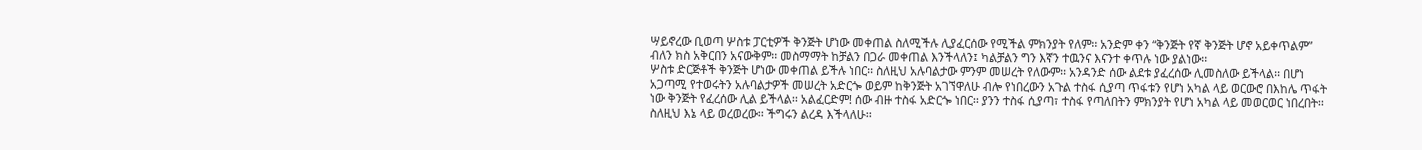ሣይኖረው ቢወጣ ሦስቱ ፓርቲዎች ቅንጅት ሆነው መቀጠል ስለሚችሉ ሊያፈርሰው የሚችል ምክንያት የለም፡፡ አንድም ቀን “ቅንጅት የኛ ቅንጅት ሆኖ አይቀጥልም” ብለን ክስ አቅርበን አናውቅም፡፡ መስማማት ከቻልን በጋራ መቀጠል እንችላለን፤ ካልቻልን ግን እኛን ተዉንና እናንተ ቀጥሉ ነው ያልነው፡፡
ሦስቱ ድርጅቶች ቅንጅት ሆነው መቀጠል ይችሉ ነበር፡፡ ስለዚህ አሉባልታው ምንም መሠረት የለውም፡፡ አንዳንድ ሰው ልደቱ ያፈረሰው ሊመስለው ይችላል፡፡ በሆነ አጋጣሚ የተወሩትን አሉባልታዎች መሠረት አድርጐ ወይም ከቅንጅት አገኘዋለሁ ብሎ የነበረውን አጉል ተስፋ ሲያጣ ጥፋቱን የሆነ አካል ላይ ወርውሮ በእከሌ ጥፋት ነው ቅንጅት የፈረሰው ሊል ይችላል፡፡ አልፈርድም! ሰው ብዙ ተስፋ አድርጐ ነበር፡፡ ያንን ተስፋ ሲያጣ፣ ተስፋ የጣለበትን ምክንያት የሆነ አካል ላይ መወርወር ነበረበት፡፡ ስለዚህ እኔ ላይ ወረወረው፡፡ ችግሩን ልረዳ እችላለሁ፡፡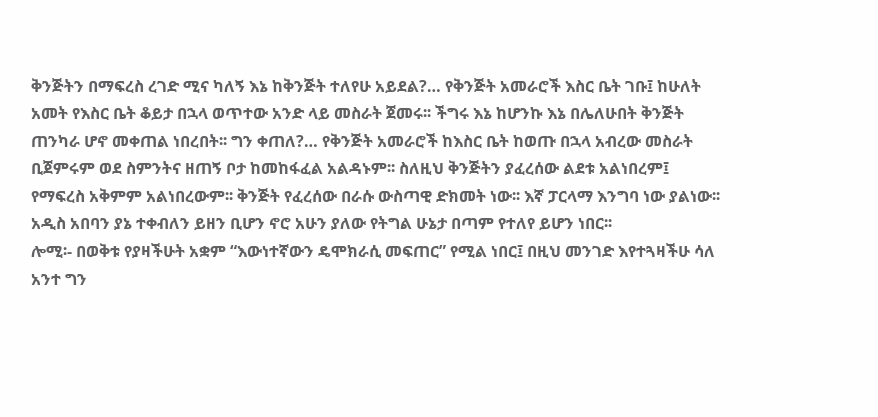ቅንጅትን በማፍረስ ረገድ ሚና ካለኝ እኔ ከቅንጅት ተለየሁ አይደል?… የቅንጅት አመራሮች እስር ቤት ገቡ፤ ከሁለት አመት የእስር ቤት ቆይታ በኋላ ወጥተው አንድ ላይ መስራት ጀመሩ፡፡ ችግሩ እኔ ከሆንኩ እኔ በሌለሁበት ቅንጅት ጠንካራ ሆኖ መቀጠል ነበረበት፡፡ ግን ቀጠለ?… የቅንጅት አመራሮች ከእስር ቤት ከወጡ በኋላ አብረው መስራት ቢጀምሩም ወደ ስምንትና ዘጠኝ ቦታ ከመከፋፈል አልዳኑም፡፡ ስለዚህ ቅንጅትን ያፈረሰው ልደቱ አልነበረም፤ የማፍረስ አቅምም አልነበረውም፡፡ ቅንጅት የፈረሰው በራሱ ውስጣዊ ድክመት ነው፡፡ እኛ ፓርላማ እንግባ ነው ያልነው፡፡ አዲስ አበባን ያኔ ተቀብለን ይዘን ቢሆን ኖሮ አሁን ያለው የትግል ሁኔታ በጣም የተለየ ይሆን ነበር፡፡
ሎሚ፡- በወቅቱ የያዛችሁት አቋም “እውነተኛውን ዴሞክራሲ መፍጠር” የሚል ነበር፤ በዚህ መንገድ እየተጓዛችሁ ሳለ አንተ ግን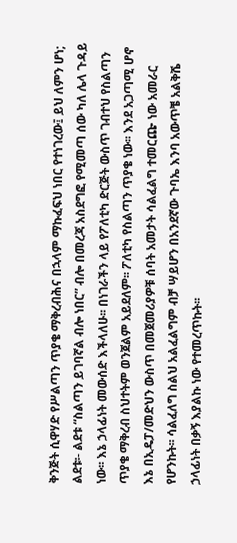ቅንጅት ሲዋሃድ የሥልጣን ጥያቄ ማቅረብሕና በኋላም ማኩፈፍህ ነበር የተነገረው፤ ይህ ለምን ሆነ;
ልደቱ፡- ልደቱ “ስልጣን ይገባኛል ብሎ ነበር” ብሎ በመረጃ አስደግፎ የሚመጣ ሰው ካለ ሌላ ጉዳይ ነው፡፡ እኔ ኃላፊነት መውሰድ እችላለሁ፡፡ በነገራችን ላይ የፖለቲካ ድርጅት ውስጥ ገብተህ የስልጣን ጥያቄ ማቅረብ ስህተትም ወንጀልም አይደለም፡፡ ፖለቲካ የስልጣን ጥያቄ ነው፡፡ እንደ አጋጣሚ ሆኖ እኔ በኢዴፓ/መድህን ውስጥ በመጀመሪያዎቹ ሰባት አመታት ሳልፈልግ ተመርጬ ነው አመራር የሆንኩት፡፡ ሳልፈለግ ስልህ አልፈልግም ብቻ ሣይሆን በአንደኛው ጉባኤ እንባ አውጥቼ አልቅሼ ኃላፊነት በቃኝ እያልኩ ነው የተመረጥኩት፡፡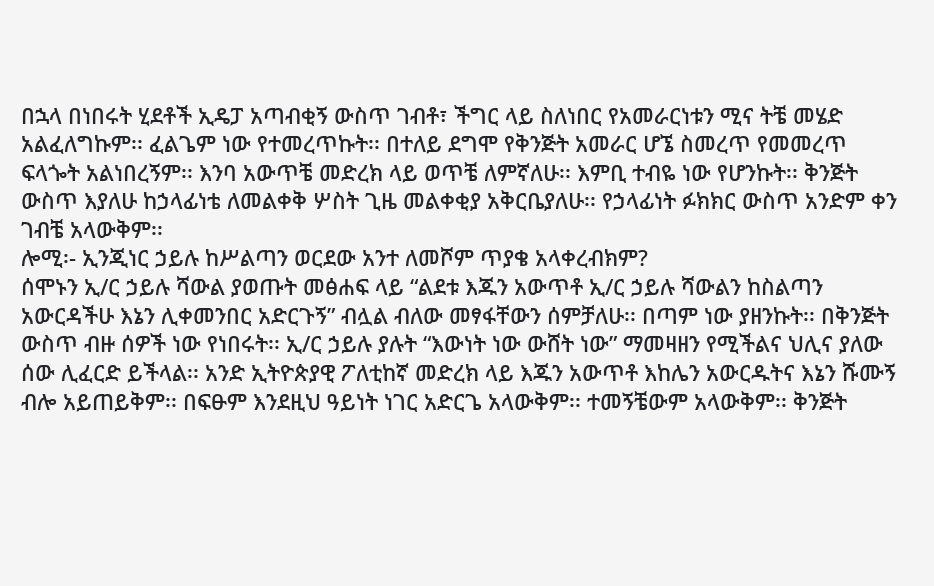በኋላ በነበሩት ሂደቶች ኢዴፓ አጣብቂኝ ውስጥ ገብቶ፣ ችግር ላይ ስለነበር የአመራርነቱን ሚና ትቼ መሄድ አልፈለግኩም፡፡ ፈልጌም ነው የተመረጥኩት፡፡ በተለይ ደግሞ የቅንጅት አመራር ሆኜ ስመረጥ የመመረጥ ፍላጐት አልነበረኝም፡፡ እንባ አውጥቼ መድረክ ላይ ወጥቼ ለምኛለሁ፡፡ እምቢ ተብዬ ነው የሆንኩት፡፡ ቅንጅት ውስጥ እያለሁ ከኃላፊነቴ ለመልቀቅ ሦስት ጊዜ መልቀቂያ አቅርቤያለሁ፡፡ የኃላፊነት ፉክክር ውስጥ አንድም ቀን ገብቼ አላውቅም፡፡
ሎሚ፡- ኢንጂነር ኃይሉ ከሥልጣን ወርደው አንተ ለመሾም ጥያቄ አላቀረብክም?
ሰሞኑን ኢ/ር ኃይሉ ሻውል ያወጡት መፅሐፍ ላይ “ልደቱ እጁን አውጥቶ ኢ/ር ኃይሉ ሻውልን ከስልጣን አውርዳችሁ እኔን ሊቀመንበር አድርጉኝ” ብሏል ብለው መፃፋቸውን ሰምቻለሁ፡፡ በጣም ነው ያዘንኩት፡፡ በቅንጅት ውስጥ ብዙ ሰዎች ነው የነበሩት፡፡ ኢ/ር ኃይሉ ያሉት “እውነት ነው ውሸት ነው” ማመዛዘን የሚችልና ህሊና ያለው ሰው ሊፈርድ ይችላል፡፡ አንድ ኢትዮጵያዊ ፖለቲከኛ መድረክ ላይ እጁን አውጥቶ እከሌን አውርዱትና እኔን ሹሙኝ ብሎ አይጠይቅም፡፡ በፍፁም እንደዚህ ዓይነት ነገር አድርጌ አላውቅም፡፡ ተመኝቼውም አላውቅም፡፡ ቅንጅት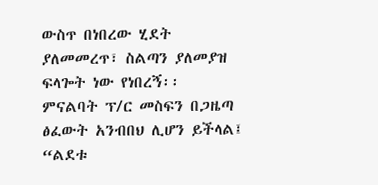ውስጥ በነበረው ሂደት ያለመመረጥ፣ ስልጣን ያለመያዝ ፍላጐት ነው የነበረኝ፡፡
ምናልባት ፕ/ር መስፍን በጋዜጣ ፅፈውት አንብበህ ሊሆን ይችላል፤ “ልደቱ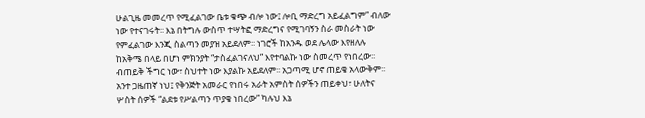ሁልጊዜ መመረጥ የሚፈልገው ቤቱ ቁጭ ብሎ ነው፤ ሎቢ ማድረግ አይፈልግም” ብለው ነው የተናገሩት፡፡ እኔ በትግሉ ውስጥ ተሣትፎ ማድረግና የሚገባኝን ስራ መስራት ነው የምፈልገው እንጂ ስልጣን መያዝ አይደለም፡፡ ነገሮች ከአንዱ ወደ ሌላው እየዘለሉ ከአቅሜ በላይ በሆነ ምክንያት “ታስፈልገናለህ” እየተባልኩ ነው ስመረጥ የነበረው፡፡ ብጠይቅ ችግር ነው፣ ስህተት ነው እያልኩ አይደለም፡፡ አጋጣሚ ሆኖ ጠይቄ አላውቅም፡፡ አንተ ጋዜጠኛ ነህ፤ የቅንጅት አመራር የነበሩ አራት አምስት ሰዎችን ጠይቀህ፣ ሁለትና ሦስት ሰዎች “ልደቱ የሥልጣን ጥያቄ ነበረው” ካሉህ እኔ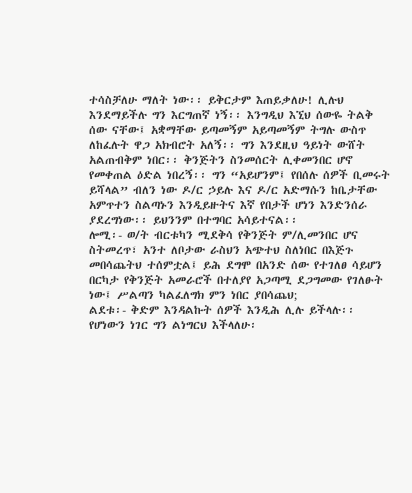ተሳስቻለሁ ማለት ነው፡፡ ይቅርታም እጠይቃለሁ! ሊሉህ እንደማይችሉ ግን እርግጠኛ ነኝ፡፡ እንግዲህ እኚህ ሰውዬ ትልቅ ሰው ናቸው፤ አቋማቸው ይጣመኝም አይጣመኝም ትግሉ ውስጥ ለከፈሉት ዋጋ አክብሮት አለኝ፡፡ ግን እንደዚህ ዓይነት ውሸት አልጠብቅም ነበር፡፡ ቅንጅትን ስንመሰርት ሊቀመንበር ሆኖ የመቀጠል ዕድል ነበረኝ፡፡ ግን “አይሆንም፤ የበሰሉ ሰዎች ቢመሩት ይሻላል” ብለን ነው ዶ/ር ኃይሉ እና ዶ/ር አድማሱን ከቤታቸው አምጥተን ስልጣኑን እንዲይዙትና እኛ የበታች ሆነን እንድንሰራ ያደረግነው፡፡ ይህንንም በተግባር አሳይተናል፡፡
ሎሚ፡- ወ/ት ብርቱካን ሚደቅሳ የቅንጅት ም/ሊመንበር ሆና ስትመረጥ፣ አንተ ለቦታው ራስህን አጭተህ ስለነበር በእጅጉ መበሳጨትህ ተሰምቷል፤ ይሕ ደግሞ በአንድ ሰው የተገለፀ ሳይሆን በርካታ የቅንጅት አመራሮች በተለያየ አጋጣሚ ደጋግመው የገለፁት ነው፤ ሥልጣን ካልፈለግክ ምን ነበር ያበሳጨህ;
ልደቱ፡- ቅድም እንዳልኩት ሰዎች እንዲሕ ሊሉ ይችላሉ፡፡ የሆነውን ነገር ግን ልነግርህ እችላለሁ፡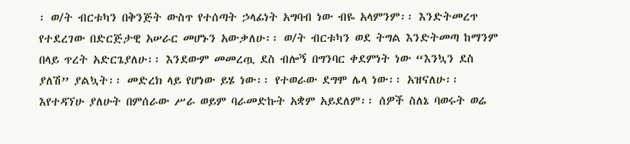፡ ወ/ት ብርቱካን በቅንጅት ውስጥ የተሰጣት ኃላፊነት አግባብ ነው ብዬ አላምንም፡፡ እንድትመረጥ የተደረገው በድርጅታዊ አሠራር መሆኑን አውቃለሁ፡፡ ወ/ት ብርቱካን ወደ ትግል እንድትመጣ ከማንም በላይ ጥረት አድርጌያለሁ፡፡ እንደውም መመረጧ ደስ ብሎኝ በግንባር ቀደምነት ነው “እንኳን ደስ ያለሽ” ያልኳት፡፡ መድረክ ላይ የሆነው ይሄ ነው፡፡ የተወራው ደግሞ ሌላ ነው፡፡ አዝናለሁ፡፡ እየተዳኘሁ ያለሁት በምሰራው ሥራ ወይም ባራመድኩት አቋም አይደለም፡፡ ሰዎች ስለኔ ባወሩት ወሬ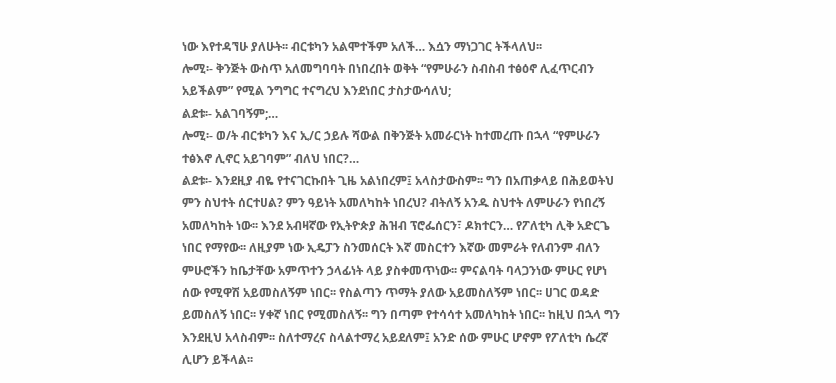ነው እየተዳኘሁ ያለሁት፡፡ ብርቱካን አልሞተችም አለች… እሷን ማነጋገር ትችላለህ፡፡
ሎሚ፡- ቅንጅት ውስጥ አለመግባባት በነበረበት ወቅት “የምሁራን ስብስብ ተፅዕኖ ሊፈጥርብን አይችልም” የሚል ንግግር ተናግረህ እንደነበር ታስታውሳለህ;
ልደቱ፡- አልገባኝም;…
ሎሚ፡- ወ/ት ብርቱካን እና ኢ/ር ኃይሉ ሻውል በቅንጅት አመራርነት ከተመረጡ በኋላ “የምሁራን ተፅእኖ ሊኖር አይገባም” ብለህ ነበር?…
ልደቱ፡- እንደዚያ ብዬ የተናገርኩበት ጊዜ አልነበረም፤ አላስታውስም፡፡ ግን በአጠቃላይ በሕይወትህ ምን ስህተት ሰርተሀል? ምን ዓይነት አመለካከት ነበረህ? ብትለኝ አንዱ ስህተት ለምሁራን የነበረኝ አመለካከት ነው፡፡ እንደ አብዛኛው የኢትዮጵያ ሕዝብ ፕሮፌሰርን፣ ዶክተርን… የፖለቲካ ሊቅ አድርጌ ነበር የማየው፡፡ ለዚያም ነው ኢዴፓን ስንመሰርት እኛ መስርተን እኛው መምራት የለብንም ብለን ምሁሮችን ከቤታቸው አምጥተን ኃላፊነት ላይ ያስቀመጥነው፡፡ ምናልባት ባላጋንነው ምሁር የሆነ ሰው የሚዋሽ አይመስለኝም ነበር፡፡ የስልጣን ጥማት ያለው አይመስለኝም ነበር፡፡ ሀገር ወዳድ ይመስለኝ ነበር፡፡ ሃቀኛ ነበር የሚመስለኝ፡፡ ግን በጣም የተሳሳተ አመለካከት ነበር፡፡ ከዚህ በኋላ ግን እንደዚህ አላስብም፡፡ ስለተማረና ስላልተማረ አይደለም፤ አንድ ሰው ምሁር ሆኖም የፖለቲካ ሴረኛ ሊሆን ይችላል፡፡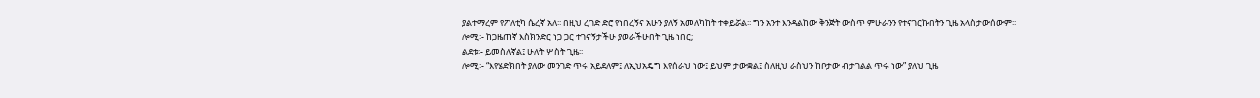ያልተማረም የፖለቲካ ሴረኛ አለ፡፡ በዚህ ረገድ ድሮ የነበረኝና አሁን ያለኝ አመለካከት ተቀይሯል፡፡ ግን አንተ እንዳልከው ቅንጅት ውስጥ ምሁራንን የተናገርኩበትን ጊዜ አላስታውሰውም፡፡
ሎሚ፡- ከጋዜጠኛ እስክንድር ነጋ ጋር ተገናኝታችሁ ያወራችሁበት ጊዜ ነበር;
ልደቱ፡- ይመስለኛል፤ ሁለት ሦስት ጊዜ፡፡
ሎሚ፡- “እየሄድክበት ያለው መንገድ ጥሩ አይደለም፤ ለኢህአዴግ እየሰራህ ነው፤ ይህም ታውቋል፤ ስለዚህ ራስህን ከቦታው ብታገልል ጥሩ ነው” ያለህ ጊዜ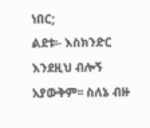ነበር;
ልደቱ፡- እስክንድር እንደዚህ ብሎኝ አያውቅም፡፡ ስለኔ ብዙ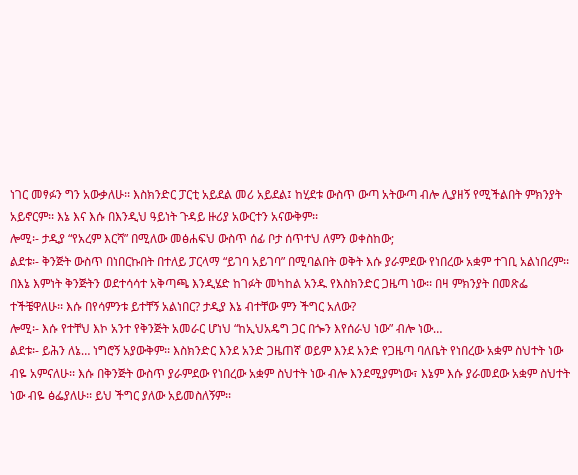ነገር መፃፉን ግን አውቃለሁ፡፡ እስክንድር ፓርቲ አይደል መሪ አይደል፤ ከሂደቱ ውስጥ ውጣ አትውጣ ብሎ ሊያዘኝ የሚችልበት ምክንያት አይኖርም፡፡ እኔ እና እሱ በእንዲህ ዓይነት ጉዳይ ዙሪያ አውርተን አናውቅም፡፡
ሎሚ፡- ታዲያ “የአረም እርሻ” በሚለው መፅሐፍህ ውስጥ ሰፊ ቦታ ሰጥተህ ለምን ወቀስከው;
ልደቱ፡- ቅንጅት ውስጥ በነበርኩበት በተለይ ፓርላማ “ይገባ አይገባ” በሚባልበት ወቅት እሱ ያራምደው የነበረው አቋም ተገቢ አልነበረም፡፡ በእኔ እምነት ቅንጅትን ወደተሳሳተ አቅጣጫ እንዲሄድ ከገፉት መካከል አንዱ የእስክንድር ጋዜጣ ነው፡፡ በዛ ምክንያት በመጽፌ ተችቼዋለሁ፡፡ እሱ በየሳምንቱ ይተቸኝ አልነበር? ታዲያ እኔ ብተቸው ምን ችግር አለው?
ሎሚ፡- እሱ የተቸህ እኮ አንተ የቅንጅት አመራር ሆነህ “ከኢህአዴግ ጋር በጐን እየሰራህ ነው” ብሎ ነው…
ልደቱ፡- ይሕን ለኔ… ነግሮኝ አያውቅም፡፡ እስክንድር እንደ አንድ ጋዜጠኛ ወይም እንደ አንድ የጋዜጣ ባለቤት የነበረው አቋም ስህተት ነው ብዬ አምናለሁ፡፡ እሱ በቅንጅት ውስጥ ያራምደው የነበረው አቋም ስህተት ነው ብሎ እንደሚያምነው፣ እኔም እሱ ያራመደው አቋም ስህተት ነው ብዬ ፅፌያለሁ፡፡ ይህ ችግር ያለው አይመስለኝም፡፡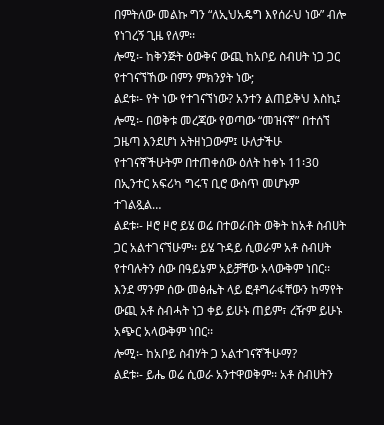በምትለው መልኩ ግን “ለኢህአዴግ እየሰራህ ነው” ብሎ የነገረኝ ጊዜ የለም፡፡
ሎሚ፡- ከቅንጅት ዕውቅና ውጪ ከአቦይ ስብሀት ነጋ ጋር የተገናኘኸው በምን ምክንያት ነው;
ልደቱ፡- የት ነው የተገናኘነው? አንተን ልጠይቅህ እስኪ፤
ሎሚ፡- በወቅቱ መረጃው የወጣው “መዝናኛ” በተሰኘ ጋዜጣ እንደሆነ አትዘነጋውም፤ ሁለታችሁ የተገናኛችሁትም በተጠቀሰው ዕለት ከቀኑ 11፡30 በኢንተር አፍሪካ ግሩፕ ቢሮ ውስጥ መሆኑም ተገልጿል…
ልደቱ፡- ዞሮ ዞሮ ይሄ ወሬ በተወራበት ወቅት ከአቶ ስብሀት ጋር አልተገናኘሁም፡፡ ይሄ ጉዳይ ሲወራም አቶ ስብሀት የተባሉትን ሰው በዓይኔም አይቻቸው አላውቅም ነበር፡፡ እንደ ማንም ሰው መፅሔት ላይ ፎቶግራፋቸውን ከማየት ውጪ አቶ ስብሓት ነጋ ቀይ ይሁኑ ጠይም፣ ረዥም ይሁኑ አጭር አላውቅም ነበር፡፡
ሎሚ፡- ከአቦይ ስብሃት ጋ አልተገናኛችሁማ?
ልደቱ፡- ይሔ ወሬ ሲወራ አንተዋወቅም፡፡ አቶ ስብሀትን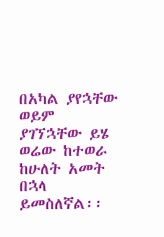በአካል ያየኋቸው ወይም ያገኘኋቸው ይሄ ወሬው ከተወራ ከሁለት አመት በኋላ ይመስለኛል፡፡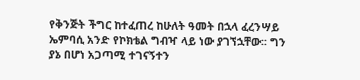የቅንጅት ችግር ከተፈጠረ ከሁለት ዓመት በኋላ ፈረንሣይ ኤምባሲ አንድ የኮክቴል ግብዣ ላይ ነው ያገኘኋቸው፡፡ ግን ያኔ በሆነ አጋጣሚ ተገናኝተን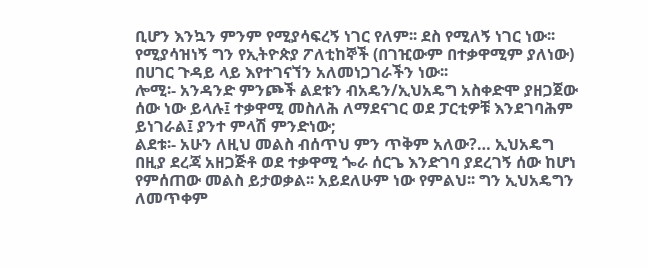ቢሆን እንኳን ምንም የሚያሳፍረኝ ነገር የለም፡፡ ደስ የሚለኝ ነገር ነው፡፡ የሚያሳዝነኝ ግን የኢትዮጵያ ፖለቲከኞች (በገዢውም በተቃዋሚም ያለነው) በሀገር ጉዳይ ላይ እየተገናኘን አለመነጋገራችን ነው፡፡
ሎሚ፡- አንዳንድ ምንጮች ልደቱን ብአዴን/ኢህአዴግ አስቀድሞ ያዘጋጀው ሰው ነው ይላሉ፤ ተቃዋሚ መስለሕ ለማደናገር ወደ ፓርቲዎቹ እንደገባሕም ይነገራል፤ ያንተ ምላሽ ምንድነው;
ልደቱ፡- አሁን ለዚህ መልስ ብሰጥህ ምን ጥቅም አለው?… ኢህአዴግ በዚያ ደረጃ አዘጋጅቶ ወደ ተቃዋሚ ጐራ ሰርጌ እንድገባ ያደረገኝ ሰው ከሆነ የምሰጠው መልስ ይታወቃል፡፡ አይደለሁም ነው የምልህ፡፡ ግን ኢህአዴግን ለመጥቀም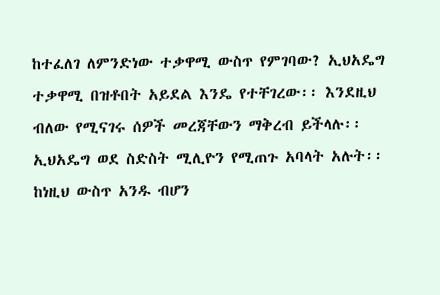ከተፈለገ ለምንድነው ተቃዋሚ ውስጥ የምገባው? ኢህአዴግ ተቃዋሚ በዝቶበት አይደል እንዴ የተቸገረው፡፡ እንደዚህ ብለው የሚናገሩ ሰዎች መረጃቸውን ማቅረብ ይችላሉ፡፡ ኢህአዴግ ወደ ስድስት ሚሊዮን የሚጠጉ አባላት አሉት፡፡ ከነዚህ ውስጥ አንዱ ብሆን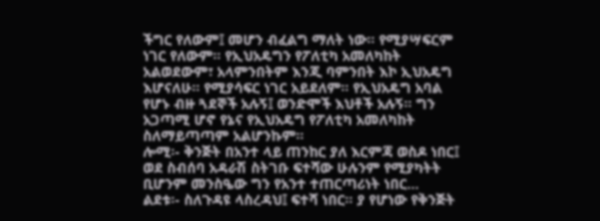ችግር የለውም፤ መሆን ብፈልግ ማለት ነው፡፡ የሚያሣፍርም ነገር የለውም፡፡ የኢህአዴግን የፖለቲካ አመለካከት አልወደውም፣ አላምንበትም እንጂ ባምንበት እኮ ኢህአዴግ እሆናለሁ፡፡ የሚያሳፍር ነገር አይደለም፡፡ የኢህአዴግ አባል የሆኑ ብዙ ጓደኞች አሉኝ፤ ወንድሞች እህቶች አሉኝ፡፡ ግን አጋጣሚ ሆኖ የኔና የኢህአዴግ የፖለቲካ አመለካከት ስለማይጣጣም አልሆንኩም፡፡
ሎሚ፡- ቅንጅት በአንተ ላይ ጠንከር ያለ እርምጃ ወስዶ ነበር፤ ወደ ስብሰባ አዳራሽ ስትገቡ ፍተሻው ሁሉንም የሚያካትት ቢሆንም መንስዔው ግን የአንተ ተጠርጣሪነት ነበር…
ልደቱ፡- ስለጉዳዩ ላስረዳህ፤ ፍተሻ ነበር፡፡ ያ የሆነው የቅንጅት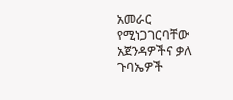አመራር የሚነጋገርባቸው አጀንዳዎችና ቃለ ጉባኤዎች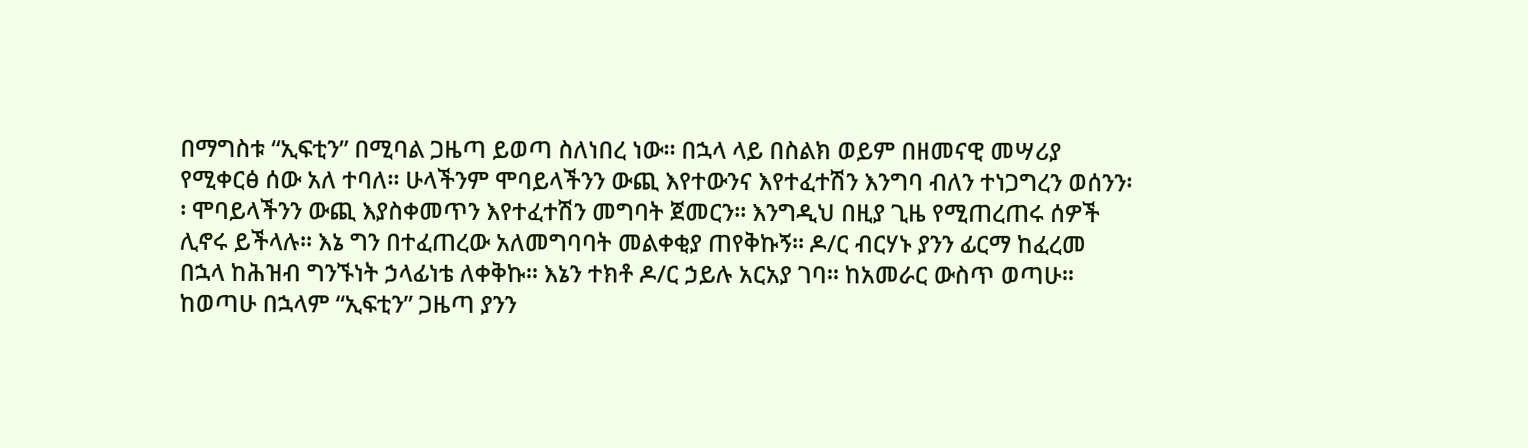በማግስቱ “ኢፍቲን” በሚባል ጋዜጣ ይወጣ ስለነበረ ነው፡፡ በኋላ ላይ በስልክ ወይም በዘመናዊ መሣሪያ የሚቀርፅ ሰው አለ ተባለ፡፡ ሁላችንም ሞባይላችንን ውጪ እየተውንና እየተፈተሽን እንግባ ብለን ተነጋግረን ወሰንን፡፡ ሞባይላችንን ውጪ እያስቀመጥን እየተፈተሽን መግባት ጀመርን፡፡ እንግዲህ በዚያ ጊዜ የሚጠረጠሩ ሰዎች ሊኖሩ ይችላሉ፡፡ እኔ ግን በተፈጠረው አለመግባባት መልቀቂያ ጠየቅኩኝ፡፡ ዶ/ር ብርሃኑ ያንን ፊርማ ከፈረመ በኋላ ከሕዝብ ግንኙነት ኃላፊነቴ ለቀቅኩ፡፡ እኔን ተክቶ ዶ/ር ኃይሉ አርአያ ገባ፡፡ ከአመራር ውስጥ ወጣሁ፡፡
ከወጣሁ በኋላም “ኢፍቲን” ጋዜጣ ያንን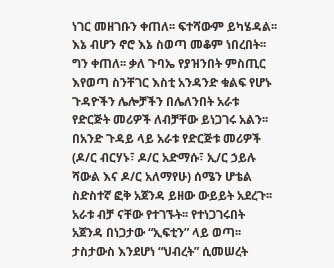ነገር መዘገቡን ቀጠለ፡፡ ፍተሻውም ይካሄዳል፡፡ እኔ ብሆን ኖሮ እኔ ስወጣ መቆም ነበረበት፡፡ ግን ቀጠለ፡፡ ቃለ ጉባኤ የያዝንበት ምስጢር እየወጣ ስንቸገር እስቲ አንዳንድ ቁልፍ የሆኑ ጉዳዮችን ሌሎቻችን በሌለንበት አራቱ የድርጅት መሪዎች ለብቻቸው ይነጋገሩ አልን፡፡ በአንድ ጉዳይ ላይ አራቱ የድርጅቱ መሪዎች (ዶ/ር ብርሃኑ፣ ዶ/ር አድማሱ፣ ኢ/ር ኃይሉ ሻውል እና ዶ/ር አለማየሁ) ሰሜን ሆቴል ስድስተኛ ፎቅ አጀንዳ ይዘው ውይይት አደረጉ፡፡ አራቱ ብቻ ናቸው የተገኙት፡፡ የተነጋገሩበት አጀንዳ በነጋታው “ኢፍቲን” ላይ ወጣ፡፡
ታስታውስ እንደሆነ “ህብረት” ሲመሠረት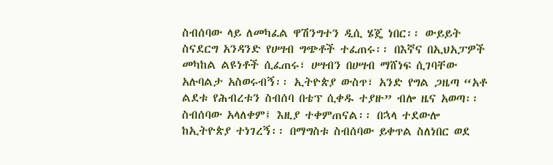ስብሰባው ላይ ለመካፈል ዋሽንግተን ዲሲ ሄጄ ነበር፡፡ ውይይት ስናደርግ አንዳንድ የሀሣብ ግጭቶች ተፈጠሩ፡፡ በእኛና በኢህአፓዎች መካከል ልዩነቶች ሲፈጠሩ፣ ሀሣብን በሀሣብ ማሸነፍ ሲገባቸው አሉባልታ አስወሩብኝ፡፡ ኢትዮጵያ ውስጥ፣ አንድ የግል ጋዜጣ “አቶ ልደቱ የሕብረቱን ስብሰባ በቴፕ ሲቀዱ ተያዙ” ብሎ ዜና አወጣ፡፡ ስብሰባው አላለቀም፤ እዚያ ተቀምጠናል፡፡ በኋላ ተደውሎ ከኢትዮጵያ ተነገረኝ፡፡ በማግስቱ ስብሰባው ይቀጥል ስለነበር ወደ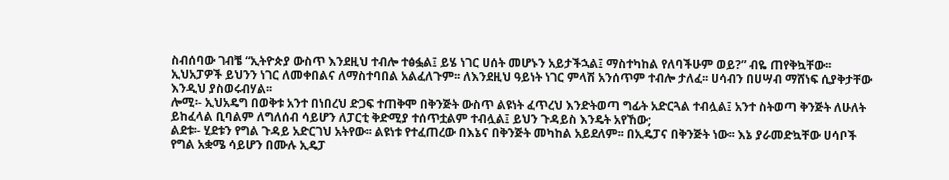ስብሰባው ገብቼ “ኢትዮጵያ ውስጥ እንደዚህ ተብሎ ተፅፏል፤ ይሄ ነገር ሀሰት መሆኑን አይታችኋል፤ ማስተካከል የለባችሁም ወይ?” ብዬ ጠየቅኳቸው፡፡ ኢህአፓዎች ይህንን ነገር ለመቀበልና ለማስተባበል አልፈለጉም፡፡ ለእንደዚህ ዓይነት ነገር ምላሽ አንሰጥም ተብሎ ታለፈ፡፡ ሀሳብን በሀሣብ ማሸነፍ ሲያቅታቸው እንዲህ ያስወሩብሃል፡፡
ሎሚ፡- ኢህአዴግ በወቅቱ አንተ በነበረህ ድጋፍ ተጠቅሞ በቅንጅት ውስጥ ልዩነት ፈጥረህ እንድትወጣ ግፊት አድርጓል ተብሏል፤ አንተ ስትወጣ ቅንጅት ለሁለት ይከፈላል ቢባልም ለግለሰብ ሳይሆን ለፓርቲ ቅድሚያ ተሰጥቷልም ተብሏል፤ ይህን ጉዳይስ እንዴት አየኸው;
ልደቱ፡- ሂደቱን የግል ጉዳይ አድርገህ አትየው፡፡ ልዩነቱ የተፈጠረው በእኔና በቅንጅት መካከል አይደለም፡፡ በኢዴፓና በቅንጅት ነው፡፡ እኔ ያራመድኳቸው ሀሳቦች የግል አቋሜ ሳይሆን በሙሉ ኢዴፓ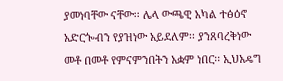ያመነባቸው ናቸው፡፡ ሌላ ውጫዊ አካል ተፅዕኖ አድርጐብን የያዝነው አይደለም፡፡ ያንጸባረቅነው መቶ በመቶ የምናምንበትን አቋም ነበር፡፡ ኢህአዴግ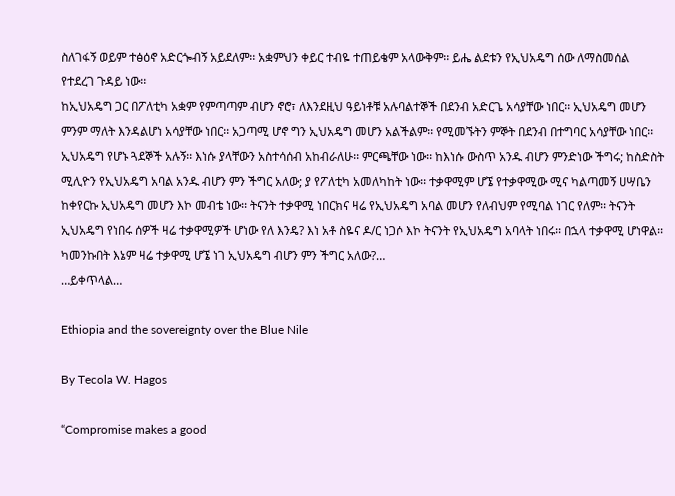ስለገፋኝ ወይም ተፅዕኖ አድርጐብኝ አይደለም፡፡ አቋምህን ቀይር ተብዬ ተጠይቄም አላውቅም፡፡ ይሔ ልደቱን የኢህአዴግ ሰው ለማስመሰል የተደረገ ጉዳይ ነው፡፡
ከኢህአዴግ ጋር በፖለቲካ አቋም የምጣጣም ብሆን ኖሮ፣ ለእንደዚህ ዓይነቶቹ አሉባልተኞች በደንብ አድርጌ አሳያቸው ነበር፡፡ ኢህአዴግ መሆን ምንም ማለት እንዳልሆነ አሳያቸው ነበር፡፡ አጋጣሚ ሆኖ ግን ኢህአዴግ መሆን አልችልም፡፡ የሚመኙትን ምኞት በደንብ በተግባር አሳያቸው ነበር፡፡ ኢህአዴግ የሆኑ ጓደኞች አሉኝ፡፡ እነሱ ያላቸውን አስተሳሰብ አከብራለሁ፡፡ ምርጫቸው ነው፡፡ ከእነሱ ውስጥ አንዱ ብሆን ምንድነው ችግሩ; ከስድስት ሚሊዮን የኢህአዴግ አባል አንዱ ብሆን ምን ችግር አለው; ያ የፖለቲካ አመለካከት ነው፡፡ ተቃዋሚም ሆኜ የተቃዋሚው ሚና ካልጣመኝ ሀሣቤን ከቀየርኩ ኢህአዴግ መሆን እኮ መብቴ ነው፡፡ ትናንት ተቃዋሚ ነበርክና ዛሬ የኢህአዴግ አባል መሆን የለብህም የሚባል ነገር የለም፡፡ ትናንት ኢህአዴግ የነበሩ ሰዎች ዛሬ ተቃዋሚዎች ሆነው የለ እንዴ? እነ አቶ ስዬና ዶ/ር ነጋሶ እኮ ትናንት የኢህአዴግ አባላት ነበሩ፡፡ በኋላ ተቃዋሚ ሆነዋል፡፡ ካመንኩበት እኔም ዛሬ ተቃዋሚ ሆኜ ነገ ኢህአዴግ ብሆን ምን ችግር አለው?…
…ይቀጥላል…

Ethiopia and the sovereignty over the Blue Nile

By Tecola W. Hagos

“Compromise makes a good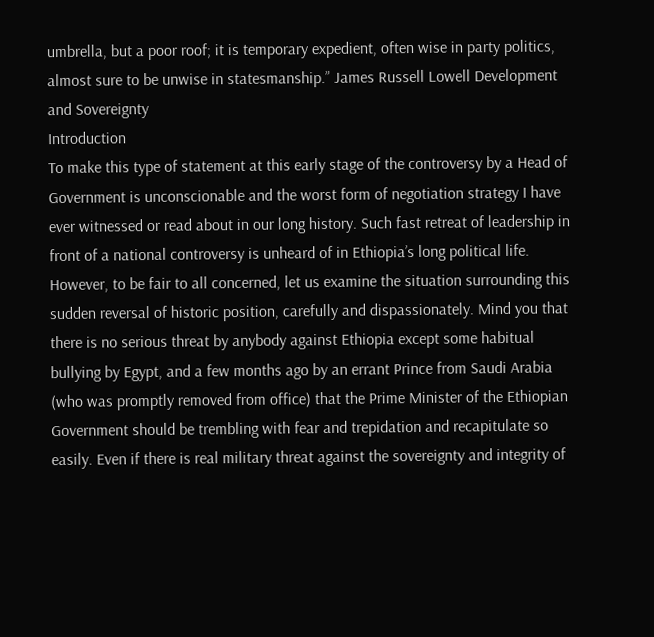umbrella, but a poor roof; it is temporary expedient, often wise in party politics, almost sure to be unwise in statesmanship.” James Russell Lowell Development and Sovereignty
Introduction
To make this type of statement at this early stage of the controversy by a Head of Government is unconscionable and the worst form of negotiation strategy I have ever witnessed or read about in our long history. Such fast retreat of leadership in front of a national controversy is unheard of in Ethiopia’s long political life.  However, to be fair to all concerned, let us examine the situation surrounding this sudden reversal of historic position, carefully and dispassionately. Mind you that there is no serious threat by anybody against Ethiopia except some habitual bullying by Egypt, and a few months ago by an errant Prince from Saudi Arabia (who was promptly removed from office) that the Prime Minister of the Ethiopian Government should be trembling with fear and trepidation and recapitulate so easily. Even if there is real military threat against the sovereignty and integrity of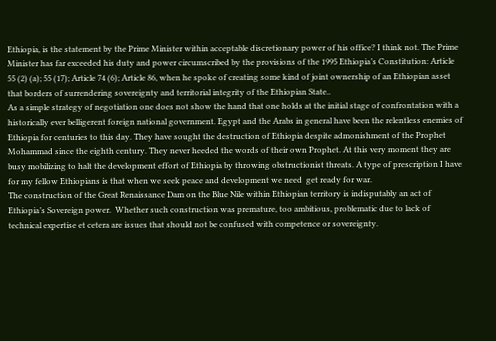Ethiopia, is the statement by the Prime Minister within acceptable discretionary power of his office? I think not. The Prime Minister has far exceeded his duty and power circumscribed by the provisions of the 1995 Ethiopia’s Constitution: Article 55 (2) (a); 55 (17); Article 74 (6); Article 86, when he spoke of creating some kind of joint ownership of an Ethiopian asset that borders of surrendering sovereignty and territorial integrity of the Ethiopian State..
As a simple strategy of negotiation one does not show the hand that one holds at the initial stage of confrontation with a historically ever belligerent foreign national government. Egypt and the Arabs in general have been the relentless enemies of Ethiopia for centuries to this day. They have sought the destruction of Ethiopia despite admonishment of the Prophet Mohammad since the eighth century. They never heeded the words of their own Prophet. At this very moment they are busy mobilizing to halt the development effort of Ethiopia by throwing obstructionist threats. A type of prescription I have for my fellow Ethiopians is that when we seek peace and development we need  get ready for war.
The construction of the Great Renaissance Dam on the Blue Nile within Ethiopian territory is indisputably an act of Ethiopia’s Sovereign power.  Whether such construction was premature, too ambitious, problematic due to lack of technical expertise et cetera are issues that should not be confused with competence or sovereignty.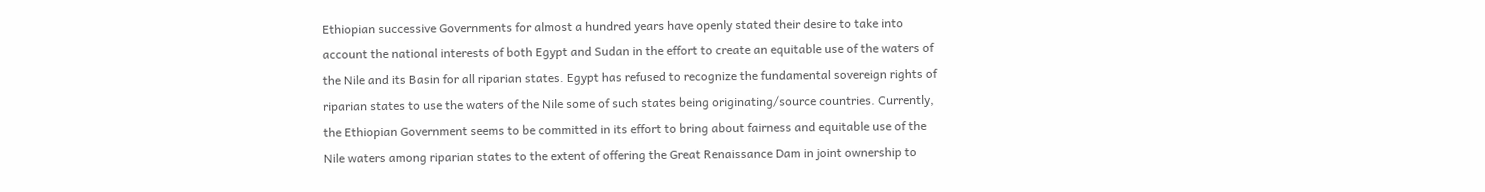Ethiopian successive Governments for almost a hundred years have openly stated their desire to take into account the national interests of both Egypt and Sudan in the effort to create an equitable use of the waters of the Nile and its Basin for all riparian states. Egypt has refused to recognize the fundamental sovereign rights of riparian states to use the waters of the Nile some of such states being originating/source countries. Currently, the Ethiopian Government seems to be committed in its effort to bring about fairness and equitable use of the Nile waters among riparian states to the extent of offering the Great Renaissance Dam in joint ownership to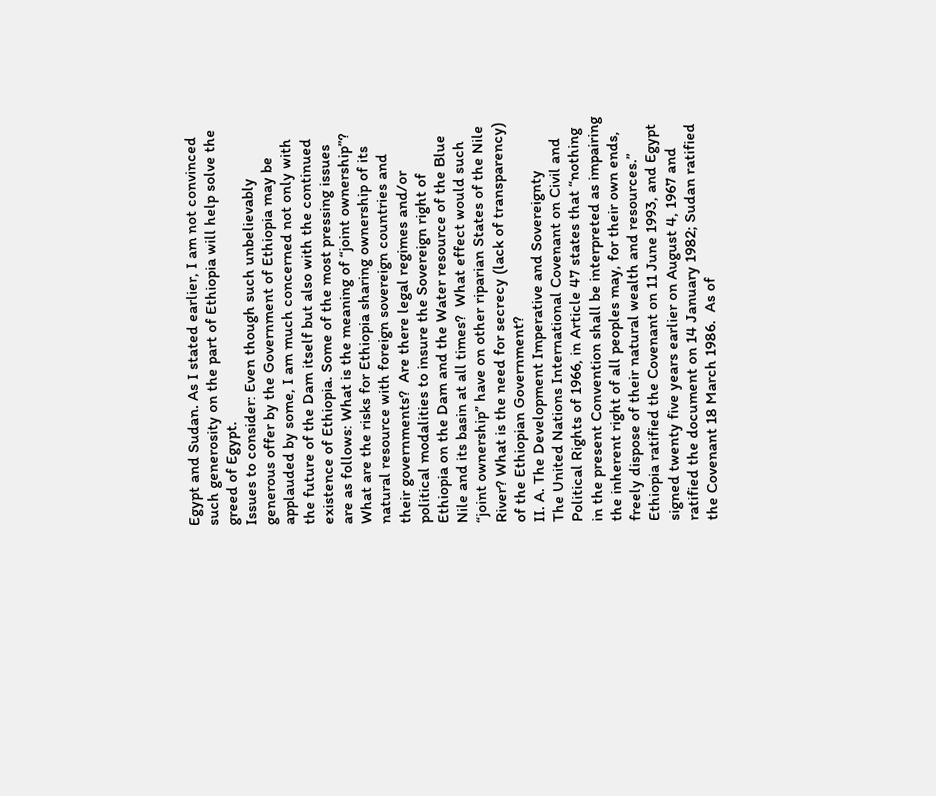Egypt and Sudan. As I stated earlier, I am not convinced such generosity on the part of Ethiopia will help solve the greed of Egypt.
Issues to consider: Even though such unbelievably generous offer by the Government of Ethiopia may be applauded by some, I am much concerned not only with the future of the Dam itself but also with the continued existence of Ethiopia. Some of the most pressing issues are as follows: What is the meaning of “joint ownership”? What are the risks for Ethiopia sharing ownership of its natural resource with foreign sovereign countries and their governments?  Are there legal regimes and/or political modalities to insure the Sovereign right of Ethiopia on the Dam and the Water resource of the Blue Nile and its basin at all times?  What effect would such “joint ownership” have on other riparian States of the Nile River? What is the need for secrecy (lack of transparency) of the Ethiopian Government?
II. A. The Development Imperative and Sovereignty
The United Nations International Covenant on Civil and Political Rights of 1966, in Article 47 states that “nothing in the present Convention shall be interpreted as impairing the inherent right of all peoples may, for their own ends, freely dispose of their natural wealth and resources.”  Ethiopia ratified the Covenant on 11 June 1993, and Egypt signed twenty five years earlier on August 4, 1967 and ratified the document on 14 January 1982; Sudan ratified the Covenant 18 March 1986.  As of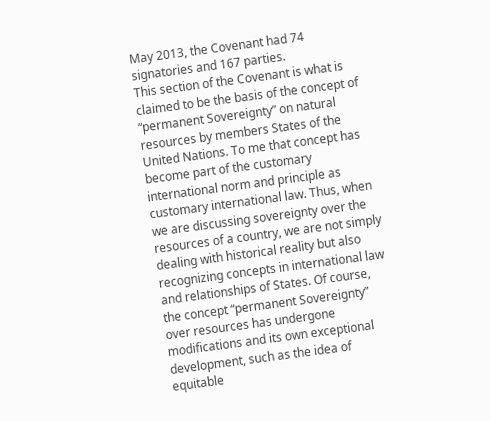May 2013, the Covenant had 74 signatories and 167 parties.
This section of the Covenant is what is claimed to be the basis of the concept of “permanent Sovereignty” on natural resources by members States of the United Nations. To me that concept has become part of the customary international norm and principle as customary international law. Thus, when we are discussing sovereignty over the resources of a country, we are not simply dealing with historical reality but also recognizing concepts in international law and relationships of States. Of course, the concept “permanent Sovereignty” over resources has undergone modifications and its own exceptional development, such as the idea of equitable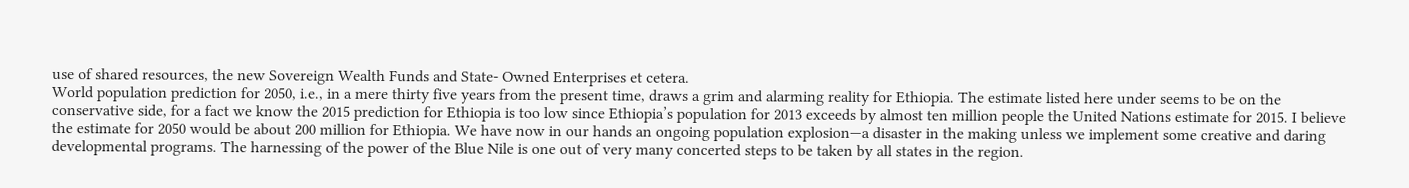use of shared resources, the new Sovereign Wealth Funds and State- Owned Enterprises et cetera.
World population prediction for 2050, i.e., in a mere thirty five years from the present time, draws a grim and alarming reality for Ethiopia. The estimate listed here under seems to be on the conservative side, for a fact we know the 2015 prediction for Ethiopia is too low since Ethiopia’s population for 2013 exceeds by almost ten million people the United Nations estimate for 2015. I believe the estimate for 2050 would be about 200 million for Ethiopia. We have now in our hands an ongoing population explosion—a disaster in the making unless we implement some creative and daring developmental programs. The harnessing of the power of the Blue Nile is one out of very many concerted steps to be taken by all states in the region.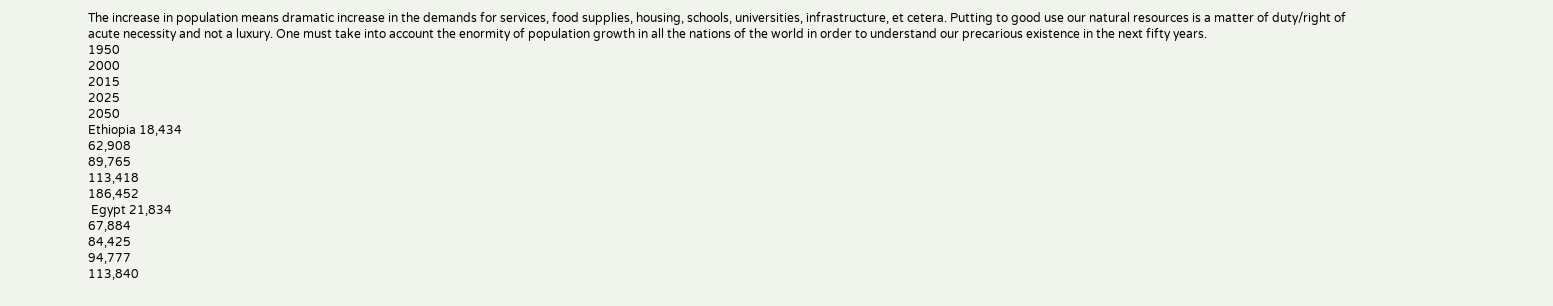The increase in population means dramatic increase in the demands for services, food supplies, housing, schools, universities, infrastructure, et cetera. Putting to good use our natural resources is a matter of duty/right of acute necessity and not a luxury. One must take into account the enormity of population growth in all the nations of the world in order to understand our precarious existence in the next fifty years.
1950
2000
2015
2025
2050
Ethiopia 18,434
62,908
89,765
113,418
186,452
 Egypt 21,834
67,884
84,425
94,777
113,840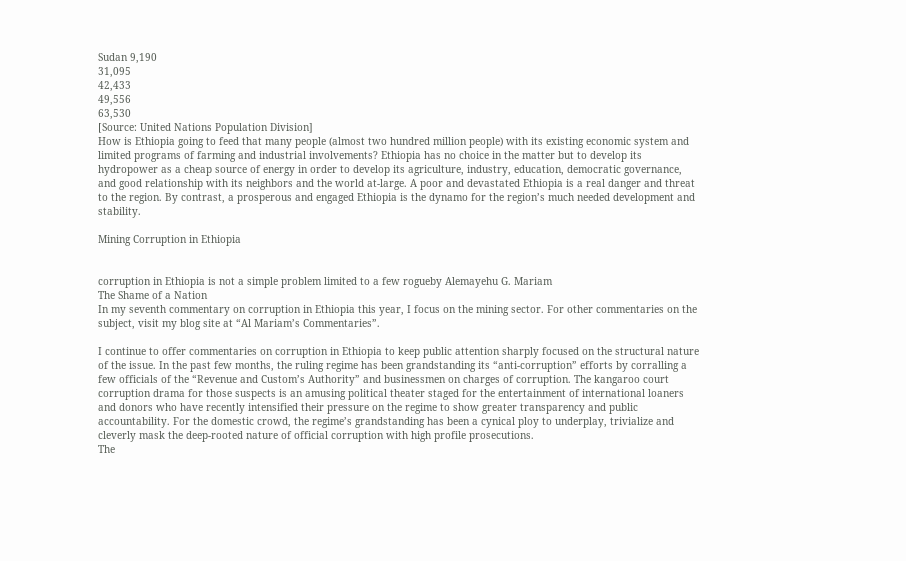Sudan 9,190
31,095
42,433
49,556
63,530
[Source: United Nations Population Division]
How is Ethiopia going to feed that many people (almost two hundred million people) with its existing economic system and limited programs of farming and industrial involvements? Ethiopia has no choice in the matter but to develop its hydropower as a cheap source of energy in order to develop its agriculture, industry, education, democratic governance, and good relationship with its neighbors and the world at-large. A poor and devastated Ethiopia is a real danger and threat to the region. By contrast, a prosperous and engaged Ethiopia is the dynamo for the region’s much needed development and stability.

Mining Corruption in Ethiopia


corruption in Ethiopia is not a simple problem limited to a few rogueby Alemayehu G. Mariam
The Shame of a Nation
In my seventh commentary on corruption in Ethiopia this year, I focus on the mining sector. For other commentaries on the subject, visit my blog site at “Al Mariam’s Commentaries”.

I continue to offer commentaries on corruption in Ethiopia to keep public attention sharply focused on the structural nature of the issue. In the past few months, the ruling regime has been grandstanding its “anti-corruption” efforts by corralling a few officials of the “Revenue and Custom’s Authority” and businessmen on charges of corruption. The kangaroo court corruption drama for those suspects is an amusing political theater staged for the entertainment of international loaners and donors who have recently intensified their pressure on the regime to show greater transparency and public accountability. For the domestic crowd, the regime’s grandstanding has been a cynical ploy to underplay, trivialize and cleverly mask the deep-rooted nature of official corruption with high profile prosecutions.
The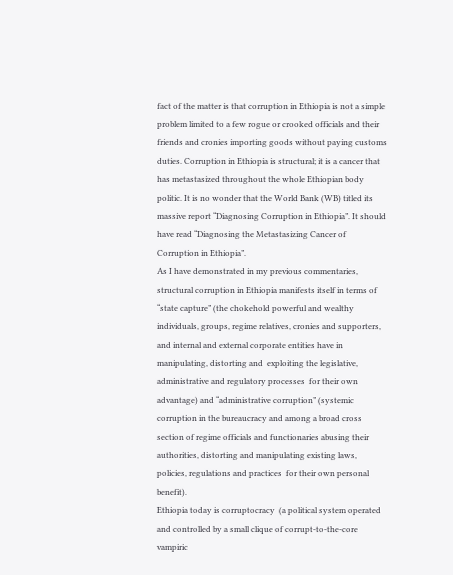fact of the matter is that corruption in Ethiopia is not a simple problem limited to a few rogue or crooked officials and their friends and cronies importing goods without paying customs duties. Corruption in Ethiopia is structural; it is a cancer that has metastasized throughout the whole Ethiopian body politic. It is no wonder that the World Bank (WB) titled its massive report “Diagnosing Corruption in Ethiopia”. It should have read “Diagnosing the Metastasizing Cancer of Corruption in Ethiopia”.
As I have demonstrated in my previous commentaries, structural corruption in Ethiopia manifests itself in terms of “state capture” (the chokehold powerful and wealthy individuals, groups, regime relatives, cronies and supporters, and internal and external corporate entities have in manipulating, distorting and  exploiting the legislative, administrative and regulatory processes  for their own advantage) and “administrative corruption” (systemic corruption in the bureaucracy and among a broad cross section of regime officials and functionaries abusing their authorities, distorting and manipulating existing laws, policies, regulations and practices  for their own personal benefit).
Ethiopia today is corruptocracy  (a political system operated and controlled by a small clique of corrupt-to-the-core vampiric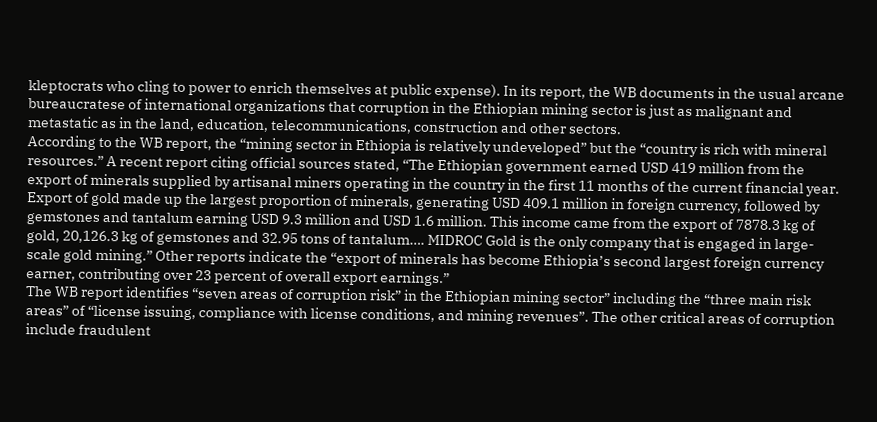kleptocrats who cling to power to enrich themselves at public expense). In its report, the WB documents in the usual arcane bureaucratese of international organizations that corruption in the Ethiopian mining sector is just as malignant and metastatic as in the land, education, telecommunications, construction and other sectors.
According to the WB report, the “mining sector in Ethiopia is relatively undeveloped” but the “country is rich with mineral resources.” A recent report citing official sources stated, “The Ethiopian government earned USD 419 million from the export of minerals supplied by artisanal miners operating in the country in the first 11 months of the current financial year.  Export of gold made up the largest proportion of minerals, generating USD 409.1 million in foreign currency, followed by gemstones and tantalum earning USD 9.3 million and USD 1.6 million. This income came from the export of 7878.3 kg of gold, 20,126.3 kg of gemstones and 32.95 tons of tantalum…. MIDROC Gold is the only company that is engaged in large-scale gold mining.” Other reports indicate the “export of minerals has become Ethiopia’s second largest foreign currency earner, contributing over 23 percent of overall export earnings.”
The WB report identifies “seven areas of corruption risk” in the Ethiopian mining sector” including the “three main risk areas” of “license issuing, compliance with license conditions, and mining revenues”. The other critical areas of corruption include fraudulent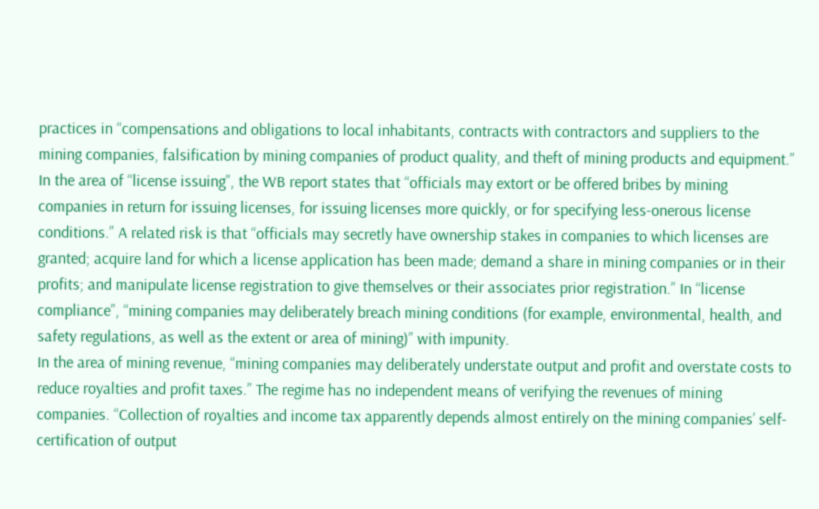practices in “compensations and obligations to local inhabitants, contracts with contractors and suppliers to the mining companies, falsification by mining companies of product quality, and theft of mining products and equipment.”
In the area of “license issuing”, the WB report states that “officials may extort or be offered bribes by mining companies in return for issuing licenses, for issuing licenses more quickly, or for specifying less-onerous license conditions.” A related risk is that “officials may secretly have ownership stakes in companies to which licenses are granted; acquire land for which a license application has been made; demand a share in mining companies or in their profits; and manipulate license registration to give themselves or their associates prior registration.” In “license compliance”, “mining companies may deliberately breach mining conditions (for example, environmental, health, and safety regulations, as well as the extent or area of mining)” with impunity.
In the area of mining revenue, “mining companies may deliberately understate output and profit and overstate costs to reduce royalties and profit taxes.” The regime has no independent means of verifying the revenues of mining companies. “Collection of royalties and income tax apparently depends almost entirely on the mining companies’ self-certification of output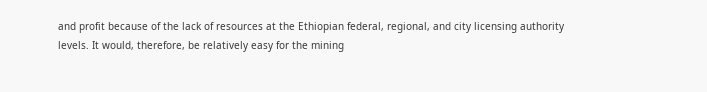and profit because of the lack of resources at the Ethiopian federal, regional, and city licensing authority levels. It would, therefore, be relatively easy for the mining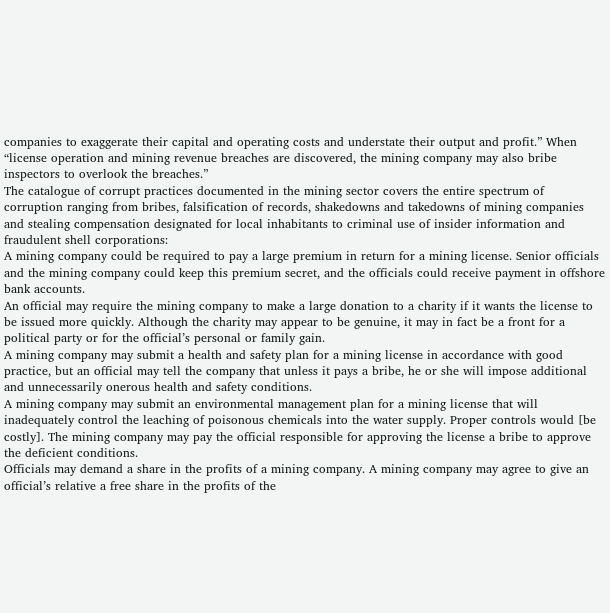companies to exaggerate their capital and operating costs and understate their output and profit.” When “license operation and mining revenue breaches are discovered, the mining company may also bribe inspectors to overlook the breaches.”
The catalogue of corrupt practices documented in the mining sector covers the entire spectrum of corruption ranging from bribes, falsification of records, shakedowns and takedowns of mining companies and stealing compensation designated for local inhabitants to criminal use of insider information and fraudulent shell corporations:
A mining company could be required to pay a large premium in return for a mining license. Senior officials and the mining company could keep this premium secret, and the officials could receive payment in offshore bank accounts.
An official may require the mining company to make a large donation to a charity if it wants the license to be issued more quickly. Although the charity may appear to be genuine, it may in fact be a front for a political party or for the official’s personal or family gain.
A mining company may submit a health and safety plan for a mining license in accordance with good practice, but an official may tell the company that unless it pays a bribe, he or she will impose additional and unnecessarily onerous health and safety conditions.
A mining company may submit an environmental management plan for a mining license that will inadequately control the leaching of poisonous chemicals into the water supply. Proper controls would [be costly]. The mining company may pay the official responsible for approving the license a bribe to approve the deficient conditions.
Officials may demand a share in the profits of a mining company. A mining company may agree to give an official’s relative a free share in the profits of the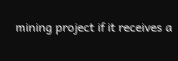mining project if it receives a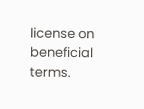license on beneficial terms.